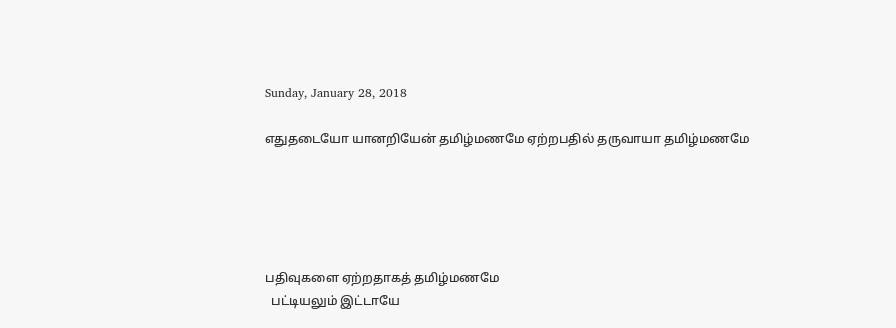Sunday, January 28, 2018

எதுதடையோ யானறியேன் தமிழ்மணமே ஏற்றபதில் தருவாயா தமிழ்மணமே





பதிவுகளை ஏற்றதாகத் தமிழ்மணமே
  பட்டியலும் இட்டாயே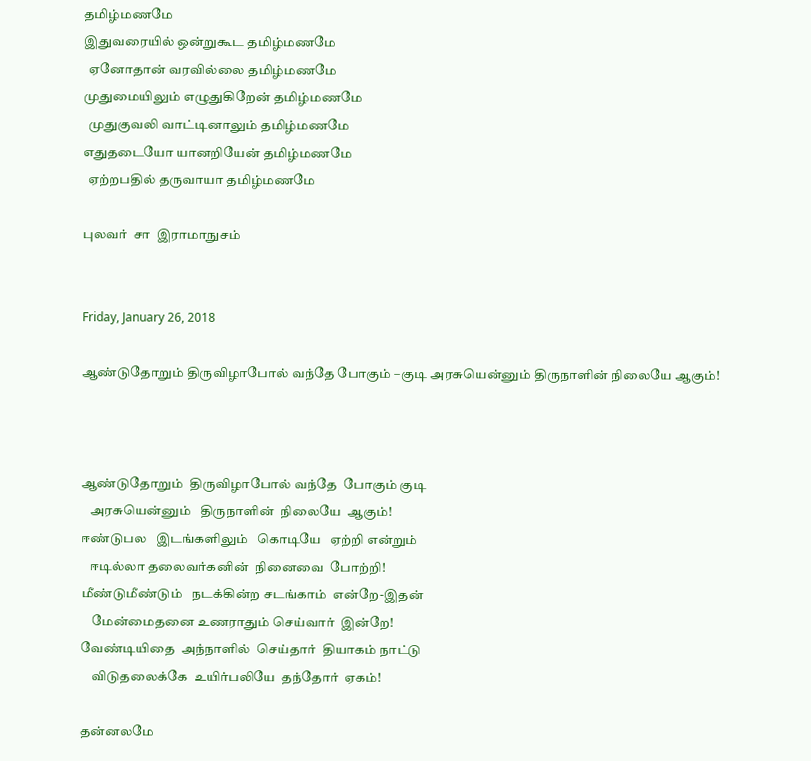தமிழ்மணமே
இதுவரையில் ஒன்றுகூட தமிழ்மணமே
  ஏனோதான் வரவில்லை தமிழ்மணமே
முதுமையிலும் எழுதுகிறேன் தமிழ்மணமே
  முதுகுவலி வாட்டினாலும் தமிழ்மணமே
எதுதடையோ யானறியேன் தமிழ்மணமே
  ஏற்றபதில் தருவாயா தமிழ்மணமே

புலவர்  சா  இராமாநுசம்


Friday, January 26, 2018

ஆண்டுதோறும் திருவிழாபோல் வந்தே போகும் –குடி அரசுயென்னும் திருநாளின் நிலையே ஆகும்!



ஆண்டுதோறும்  திருவிழாபோல் வந்தே  போகும் குடி
   அரசுயென்னும்   திருநாளின்  நிலையே  ஆகும்!
ஈண்டுபல   இடங்களிலும்   கொடியே   ஏற்றி என்றும்
   ஈடில்லா தலைவர்கனின்  நினைவை  போற்றி!
மீண்டுமீண்டும்   நடக்கின்ற சடங்காம்  என்றே-இதன்
    மேன்மைதனை உணராதும் செய்வார்  இன்றே!
வேண்டியிதை  அந்நாளில்  செய்தார்  தியாகம் நாட்டு
    விடுதலைக்கே  உயிர்பலியே  தந்தோர்  ஏகம்!

தன்னலமே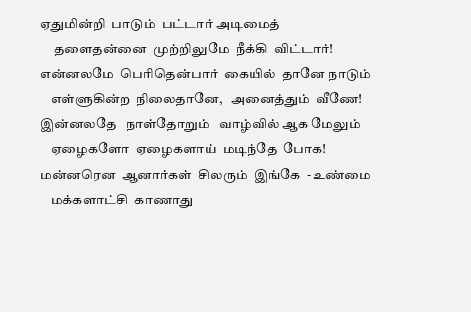ஏதுமின்றி  பாடும்  பட்டார் அடிமைத்
     தளைதன்னை  முற்றிலுமே  நீக்கி  விட்டார்!
என்னலமே  பெரிதென்பார்  கையில்  தானே நாடும்
    எள்ளுகின்ற  நிலைதானே,   அனைத்தும்  வீணே!
இன்னலதே   நாள்தோறும்   வாழ்வில் ஆக மேலும்
    ஏழைகளோ  ஏழைகளாய்  மடிந்தே  போக!
மன்னரென  ஆனார்கள்  சிலரும்  இங்கே  - உண்மை
    மக்களாட்சி  காணாது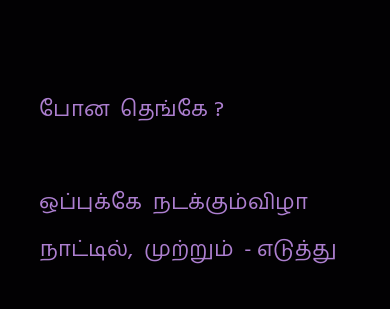போன  தெங்கே ?

ஒப்புக்கே  நடக்கும்விழா   நாட்டில்,  முற்றும்  - எடுத்து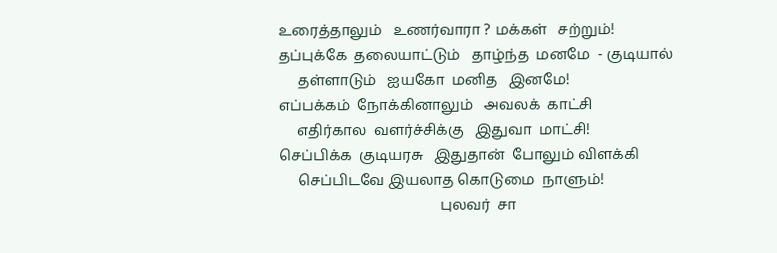உரைத்தாலும்   உணர்வாரா ? மக்கள்   சற்றும்!
தப்புக்கே  தலையாட்டும்   தாழ்ந்த  மனமே  - குடியால்
     தள்ளாடும்   ஐயகோ  மனித   இனமே!
எப்பக்கம்  நோக்கினாலும்   அவலக்  காட்சி
     எதிர்கால  வளர்ச்சிக்கு   இதுவா  மாட்சி!
செப்பிக்க  குடியரசு   இதுதான்  போலும் விளக்கி
     செப்பிடவே இயலாத கொடுமை  நாளும்!
                                            புலவர்  சா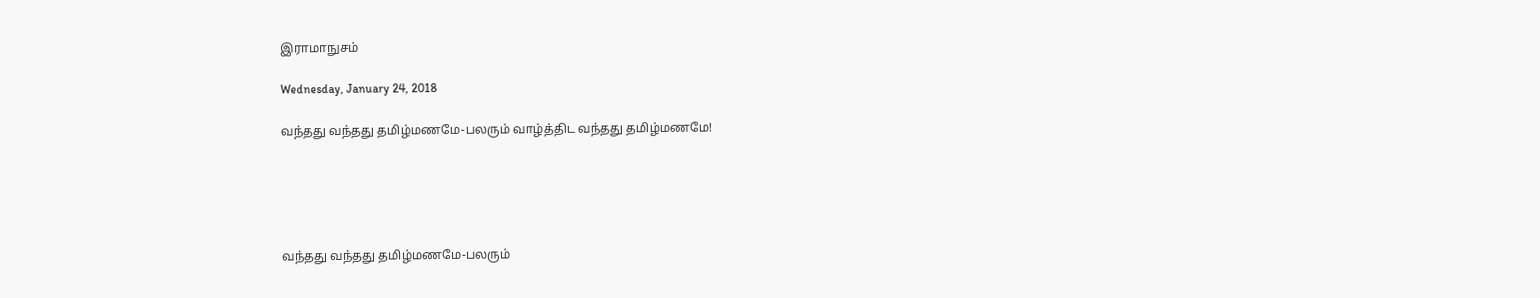இராமாநுசம்

Wednesday, January 24, 2018

வந்தது வந்தது தமிழ்மணமே-பலரும் வாழ்த்திட வந்தது தமிழ்மணமே!





வந்தது வந்தது தமிழ்மணமே-பலரும்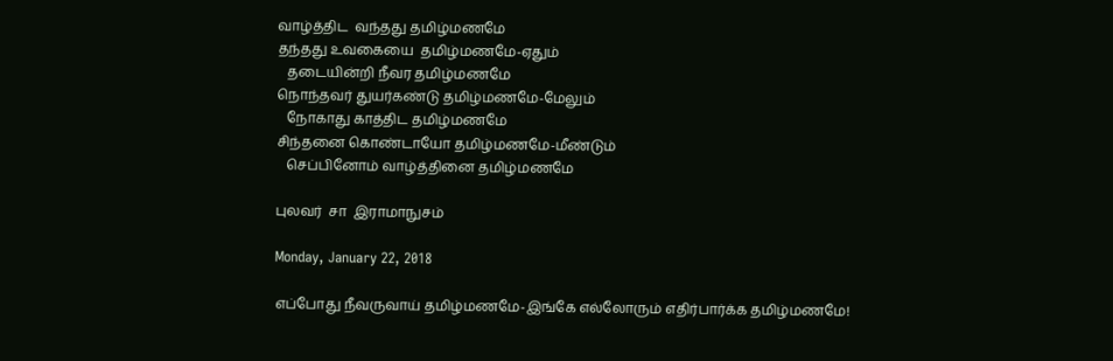வாழ்த்திட  வந்தது தமிழ்மணமே
தந்தது உவகையை  தமிழ்மணமே-ஏதும்
   தடையின்றி நீவர தமிழ்மணமே
நொந்தவர் துயர்கண்டு தமிழ்மணமே-மேலும்
   நோகாது காத்திட தமிழ்மணமே
சிந்தனை கொண்டாயோ தமிழ்மணமே-மீண்டும்
   செப்பினோம் வாழ்த்தினை தமிழ்மணமே

புலவர்  சா  இராமாநுசம்

Monday, January 22, 2018

எப்போது நீவருவாய் தமிழ்மணமே-இங்கே எல்லோரும் எதிர்பார்க்க தமிழ்மணமே!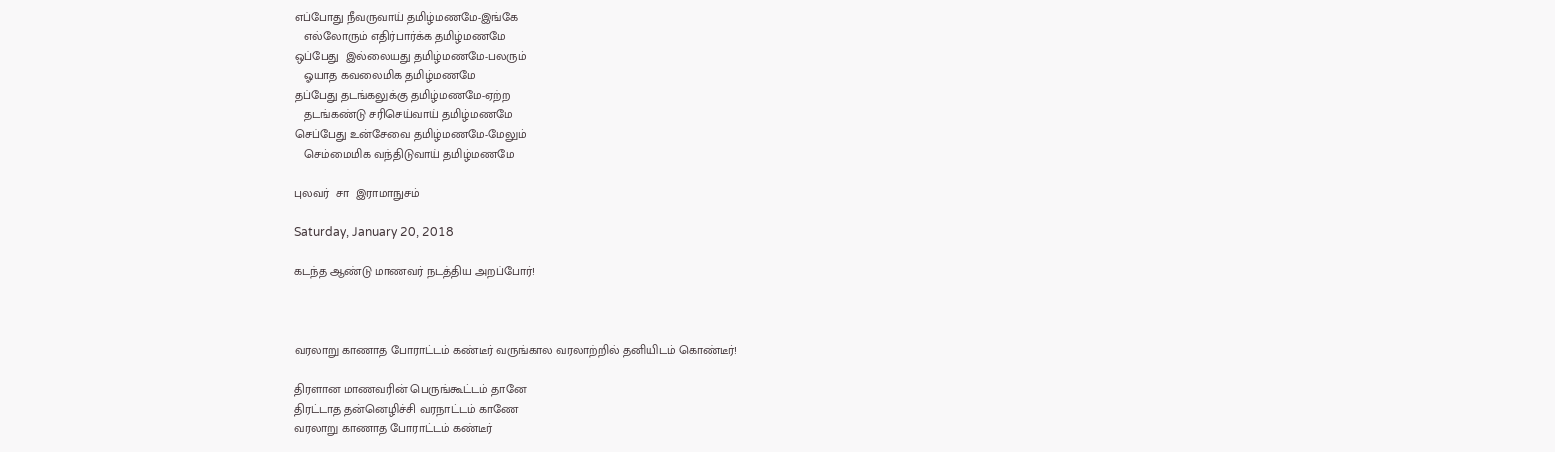எப்போது நீவருவாய் தமிழ்மணமே-இங்கே
   எல்லோரும் எதிர்பார்க்க தமிழ்மணமே
ஒப்பேது  இல்லையது தமிழ்மணமே-பலரும்
   ஓயாத கவலைமிக தமிழ்மணமே
தப்பேது தடங்கலுக்கு தமிழ்மணமே-ஏற்ற
   தடங்கண்டு சரிசெய்வாய் தமிழ்மணமே
செப்பேது உன்சேவை தமிழ்மணமே-மேலும்
   செம்மைமிக வந்திடுவாய் தமிழ்மணமே

புலவர்  சா  இராமாநுசம்

Saturday, January 20, 2018

கடந்த ஆண்டு மாணவர் நடத்திய அறப்போர்!



வரலாறு காணாத போராட்டம் கண்டீர் வருங்கால வரலாற்றில் தனியிடம் கொண்டீர்!

திரளான மாணவரின் பெருங்கூட்டம் தானே
திரட்டாத தன்னெழிச்சி வரநாட்டம் காணே
வரலாறு காணாத போராட்டம் கண்டீர்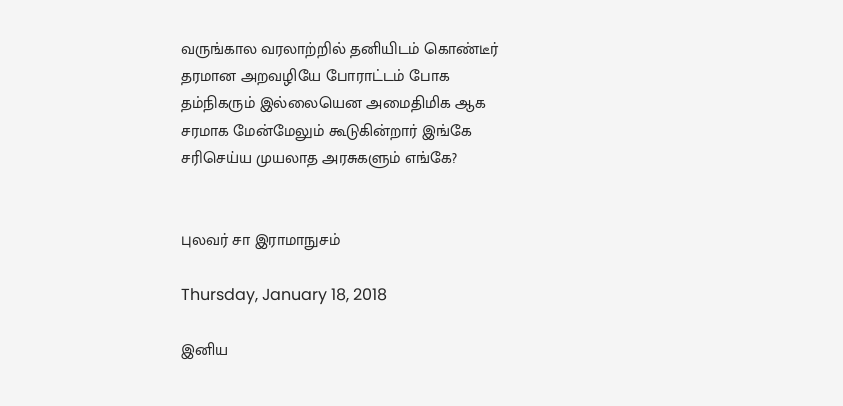வருங்கால வரலாற்றில் தனியிடம் கொண்டீர்
தரமான அறவழியே போராட்டம் போக
தம்நிகரும் இல்லையென அமைதிமிக ஆக
சரமாக மேன்மேலும் கூடுகின்றார் இங்கே
சரிசெய்ய முயலாத அரசுகளும் எங்கே?


புலவர் சா இராமாநுசம்

Thursday, January 18, 2018

இனிய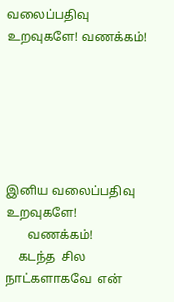வலைப்பதிவு உறவுகளே! வணக்கம்!






இனிய வலைப்பதிவு  உறவுகளே!
       வணக்கம்!
    கடந்த  சில நாட்களாகவே  என்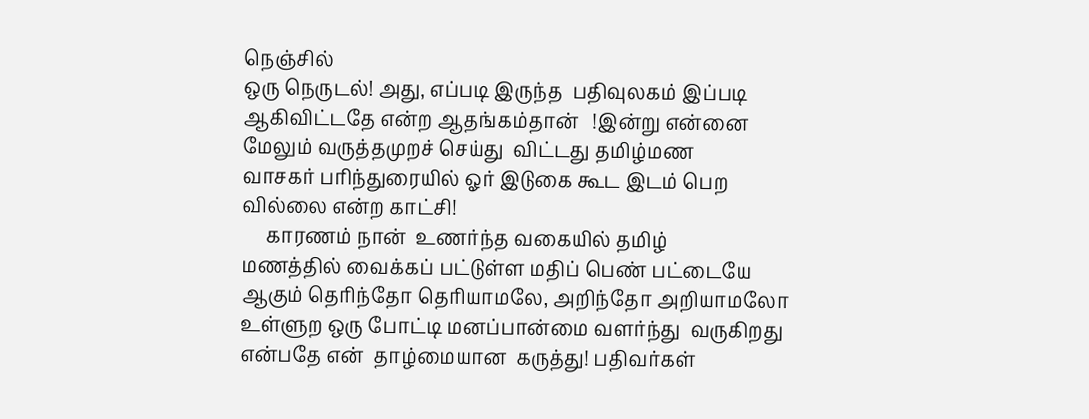நெஞ்சில்
ஒரு நெருடல்! அது, எப்படி இருந்த  பதிவுலகம் இப்படி
ஆகிவிட்டதே என்ற ஆதங்கம்தான்   !இன்று என்னை
மேலும் வருத்தமுறச் செய்து  விட்டது தமிழ்மண
வாசகர் பரிந்துரையில் ஓர் இடுகை கூட இடம் பெற
வில்லை என்ற காட்சி!
     காரணம் நான்  உணர்ந்த வகையில் தமிழ்
மணத்தில் வைக்கப் பட்டுள்ள மதிப் பெண் பட்டையே
ஆகும் தெரிந்தோ தெரியாமலே, அறிந்தோ அறியாமலோ
உள்ளுற ஒரு போட்டி மனப்பான்மை வளர்ந்து  வருகிறது
என்பதே என்  தாழ்மையான  கருத்து! பதிவர்கள்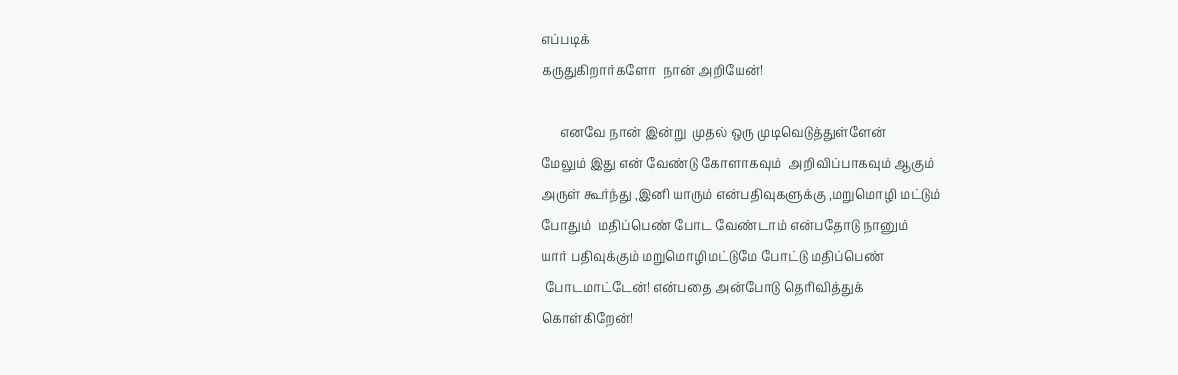எப்படிக்
கருதுகிறார்களோ  நான் அறியேன்!

      எனவே நான் இன்று  முதல் ஒரு முடிவெடுத்துள்ளேன்
மேலும் இது என் வேண்டு கோளாகவும்  அறிவிப்பாகவும் ஆகும்
அருள் கூர்ந்து ,இனி யாரும் என்பதிவுகளுக்கு ,மறுமொழி மட்டும்
போதும்  மதிப்பெண் போட வேண்டாம் என்பதோடு நானும்
யார் பதிவுக்கும் மறுமொழிமட்டுமே போட்டு மதிப்பெண்
 போடமாட்டேன்! என்பதை அன்போடு தெரிவித்துக்
கொள்கிறேன்!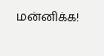மன்னிக்க!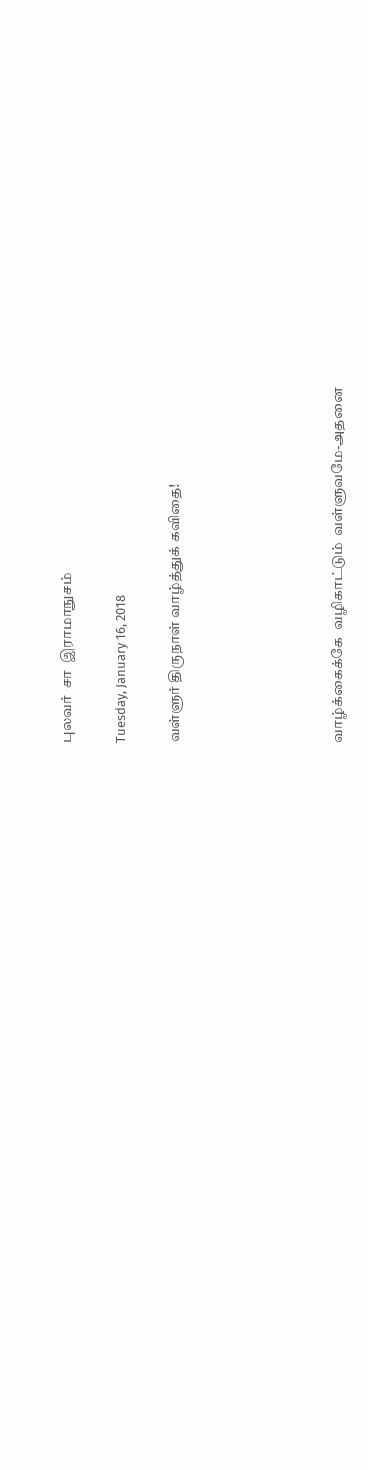புலவர்  சா  இராமாநுசம்

Tuesday, January 16, 2018

வள்ளுர் திருநாள் வாழ்த்துக் கவிதை!





வாழ்க்கைக்கே  வழிகாட்டும்  வள்ளுவமே-அதனை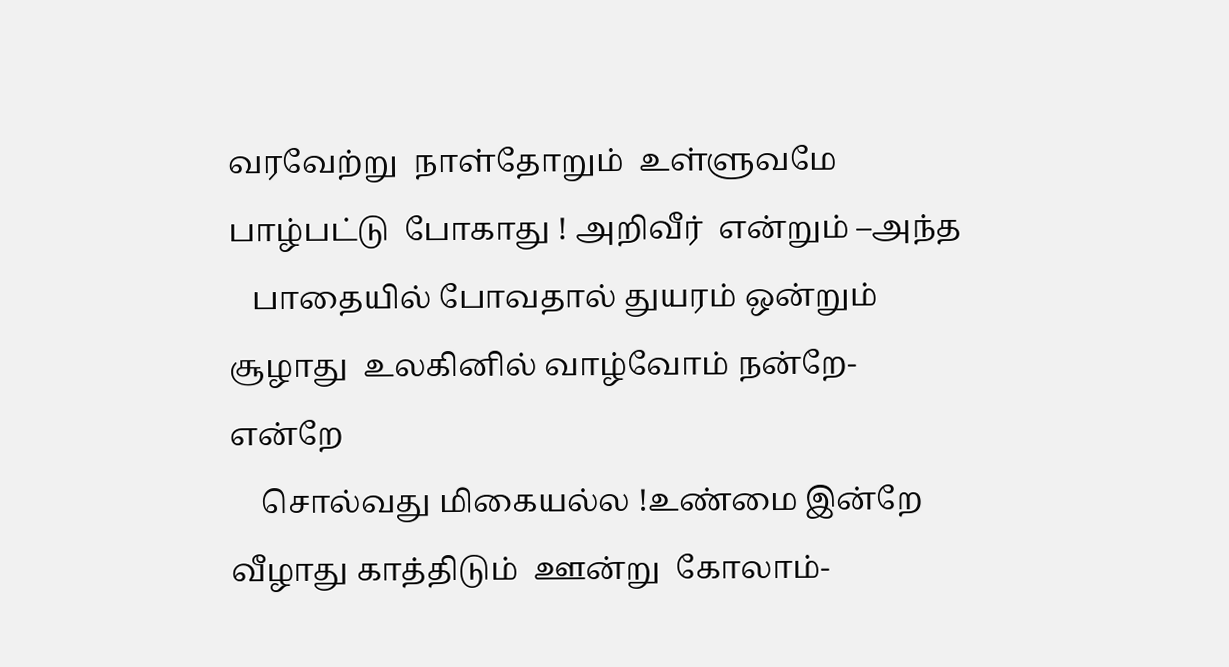வரவேற்று  நாள்தோறும்  உள்ளுவமே
பாழ்பட்டு  போகாது ! அறிவீர்  என்றும் –அந்த
   பாதையில் போவதால் துயரம் ஒன்றும்
சூழாது  உலகினில் வாழ்வோம் நன்றே- என்றே
    சொல்வது மிகையல்ல !உண்மை இன்றே
வீழாது காத்திடும்  ஊன்று  கோலாம்-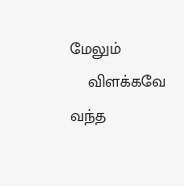மேலும்
    விளக்கவே  வந்த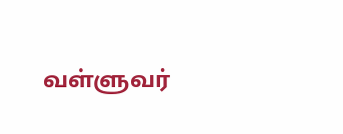வள்ளுவர்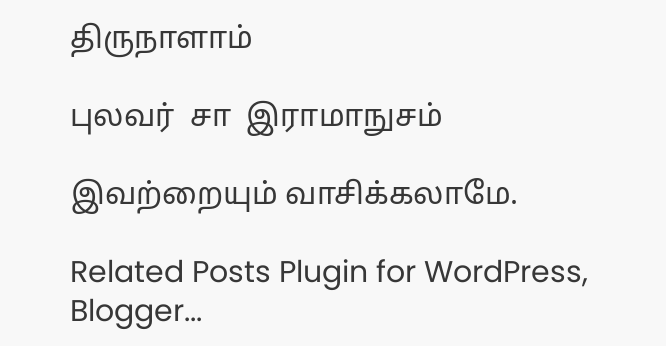திருநாளாம்

புலவர்  சா  இராமாநுசம்

இவற்றையும் வாசிக்கலாமே.

Related Posts Plugin for WordPress, Blogger...